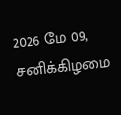2026 மே 09, சனிக்கிழமை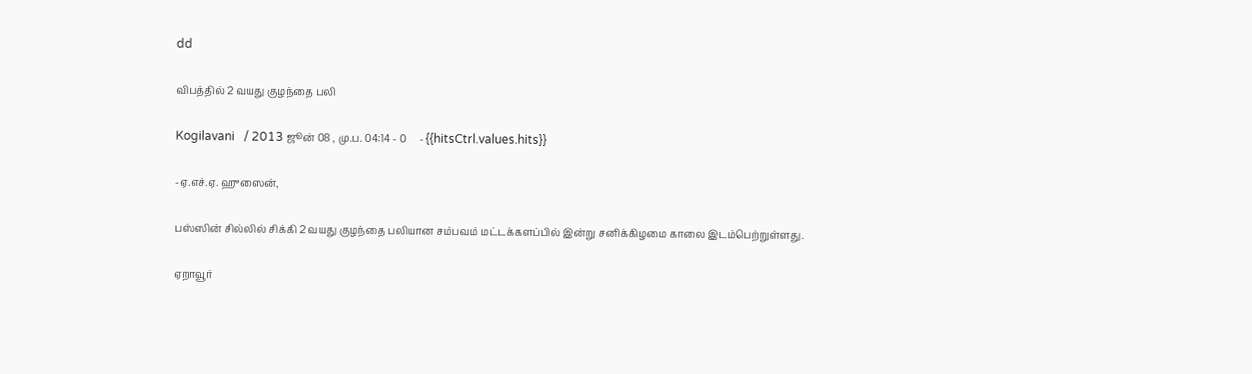dd

விபத்தில் 2 வயது குழந்தை பலி

Kogilavani   / 2013 ஜூன் 08 , மு.ப. 04:14 - 0     - {{hitsCtrl.values.hits}}

-ஏ.எச்.ஏ. ஹுஸைன்,

பஸ்ஸின் சில்லில் சிக்கி 2 வயது குழந்தை பலியான சம்பவம் மட்டக்களப்பில் இன்று சனிக்கிழமை காலை இடம்பெற்றுள்ளது.

ஏறாவூர்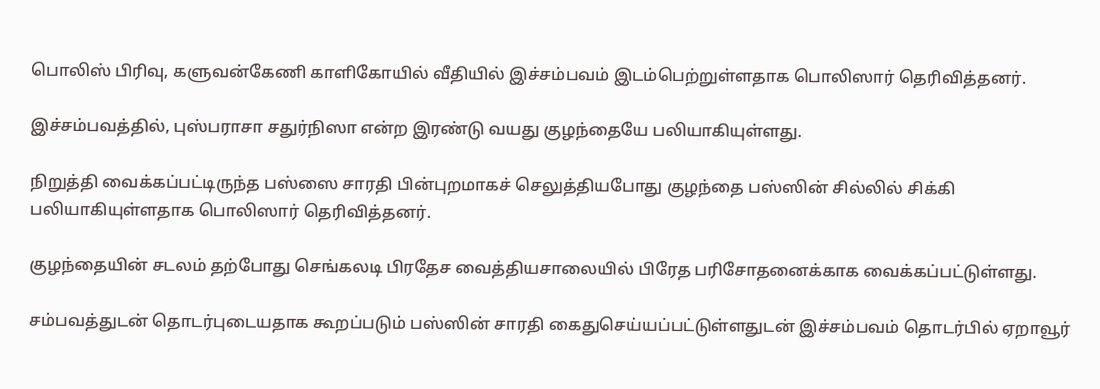பொலிஸ் பிரிவு, களுவன்கேணி காளிகோயில் வீதியில் இச்சம்பவம் இடம்பெற்றுள்ளதாக பொலிஸார் தெரிவித்தனர்.

இச்சம்பவத்தில், புஸ்பராசா சதுர்நிஸா என்ற இரண்டு வயது குழந்தையே பலியாகியுள்ளது.

நிறுத்தி வைக்கப்பட்டிருந்த பஸ்ஸை சாரதி பின்புறமாகச் செலுத்தியபோது குழந்தை பஸ்ஸின் சில்லில் சிக்கி பலியாகியுள்ளதாக பொலிஸார் தெரிவித்தனர்.

குழந்தையின் சடலம் தற்போது செங்கலடி பிரதேச வைத்தியசாலையில் பிரேத பரிசோதனைக்காக வைக்கப்பட்டுள்ளது.

சம்பவத்துடன் தொடர்புடையதாக கூறப்படும் பஸ்ஸின் சாரதி கைதுசெய்யப்பட்டுள்ளதுடன் இச்சம்பவம் தொடர்பில் ஏறாவூர்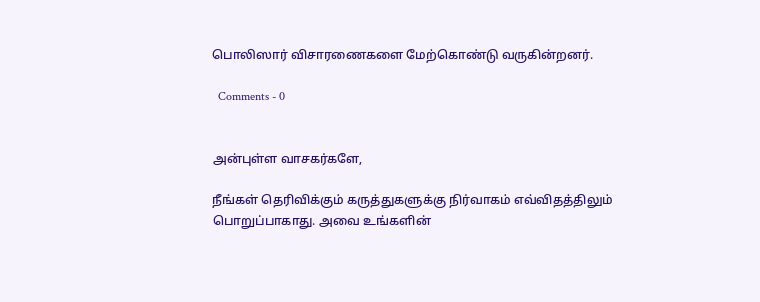பொலிஸார் விசாரணைகளை மேற்கொண்டு வருகின்றனர்.

  Comments - 0


அன்புள்ள வாசகர்களே,

நீங்கள் தெரிவிக்கும் கருத்துகளுக்கு நிர்வாகம் எவ்விதத்திலும் பொறுப்பாகாது. அவை உங்களின்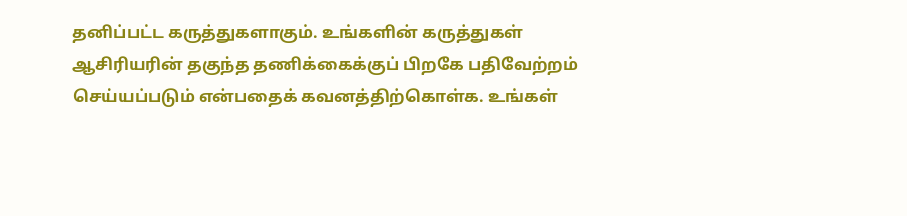தனிப்பட்ட கருத்துகளாகும். உங்களின் கருத்துகள் ஆசிரியரின் தகுந்த தணிக்கைக்குப் பிறகே பதிவேற்றம் செய்யப்படும் என்பதைக் கவனத்திற்கொள்க. உங்கள்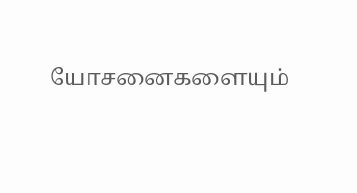யோசனைகளையும்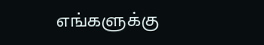எங்களுக்கு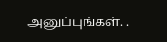அனுப்புங்கள். .